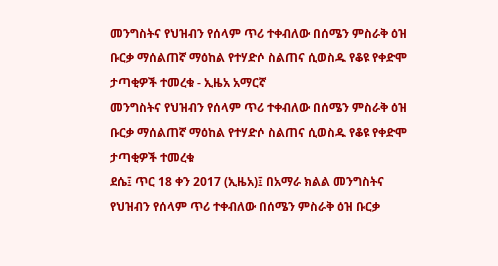መንግስትና የህዝብን የሰላም ጥሪ ተቀብለው በሰሜን ምስራቅ ዕዝ ቡርቃ ማሰልጠኛ ማዕከል የተሃድሶ ስልጠና ሲወስዱ የቆዩ የቀድሞ ታጣቂዎች ተመረቁ - ኢዜአ አማርኛ
መንግስትና የህዝብን የሰላም ጥሪ ተቀብለው በሰሜን ምስራቅ ዕዝ ቡርቃ ማሰልጠኛ ማዕከል የተሃድሶ ስልጠና ሲወስዱ የቆዩ የቀድሞ ታጣቂዎች ተመረቁ
ደሴ፤ ጥር 18 ቀን 2017 (ኢዜአ)፤ በአማራ ክልል መንግስትና የህዝብን የሰላም ጥሪ ተቀብለው በሰሜን ምስራቅ ዕዝ ቡርቃ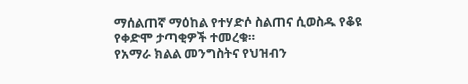ማሰልጠኛ ማዕከል የተሃድሶ ስልጠና ሲወስዱ የቆዩ የቀድሞ ታጣቂዎች ተመረቁ።
የአማራ ክልል መንግስትና የህዝብን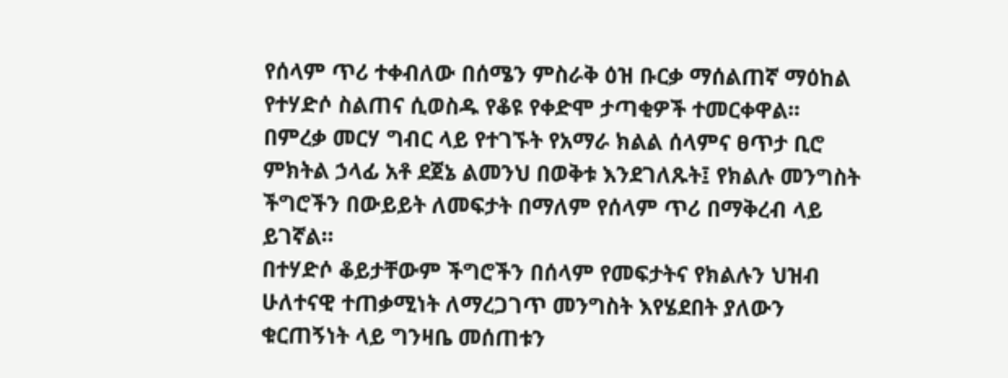የሰላም ጥሪ ተቀብለው በሰሜን ምስራቅ ዕዝ ቡርቃ ማሰልጠኛ ማዕከል የተሃድሶ ስልጠና ሲወስዱ የቆዩ የቀድሞ ታጣቂዎች ተመርቀዋል፡፡
በምረቃ መርሃ ግብር ላይ የተገኙት የአማራ ክልል ሰላምና ፀጥታ ቢሮ ምክትል ኃላፊ አቶ ደጀኔ ልመንህ በወቅቱ እንደገለጹት፤ የክልሉ መንግስት ችግሮችን በውይይት ለመፍታት በማለም የሰላም ጥሪ በማቅረብ ላይ ይገኛል።
በተሃድሶ ቆይታቸውም ችግሮችን በሰላም የመፍታትና የክልሉን ህዝብ ሁለተናዊ ተጠቃሚነት ለማረጋገጥ መንግስት እየሄደበት ያለውን ቁርጠኝነት ላይ ግንዛቤ መሰጠቱን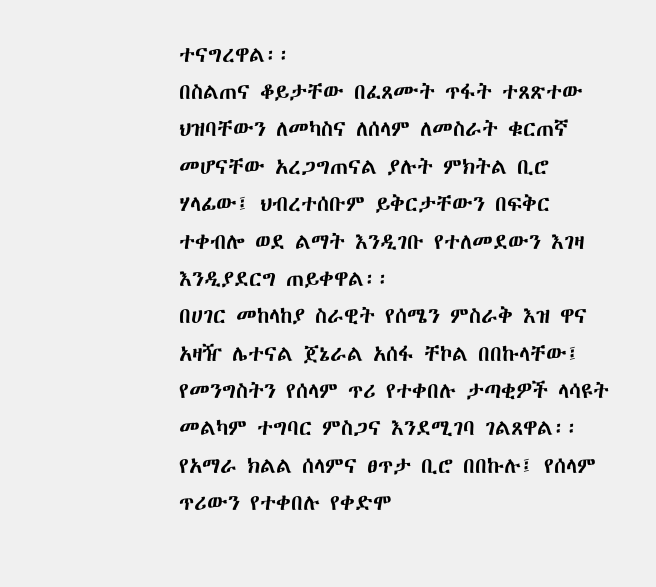ተናግረዋል፡፡
በስልጠና ቆይታቸው በፈጸሙት ጥፋት ተጸጽተው ህዝባቸውን ለመካስና ለሰላም ለመስራት ቁርጠኛ መሆናቸው አረጋግጠናል ያሉት ምክትል ቢሮ ሃላፊው፤ ህብረተሰቡም ይቅርታቸውን በፍቅር ተቀብሎ ወደ ልማት እንዲገቡ የተለመደውን እገዛ እንዲያደርግ ጠይቀዋል፡፡
በሀገር መከላከያ ስራዊት የሰሜን ምስራቅ እዝ ዋና አዛዥ ሌተናል ጀኔራል አሰፋ ቸኮል በበኩላቸው፤ የመንግስትን የሰላም ጥሪ የተቀበሉ ታጣቂዎች ላሳዩት መልካም ተግባር ምስጋና እንደሚገባ ገልጸዋል፡፡
የአማራ ክልል ሰላምና ፀጥታ ቢሮ በበኩሉ፤ የሰላም ጥሪውን የተቀበሉ የቀድሞ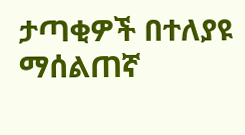ታጣቂዎች በተለያዩ ማሰልጠኛ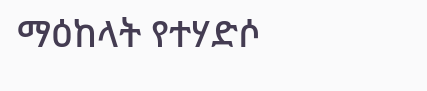ማዕከላት የተሃድሶ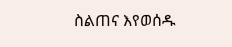ስልጠና እየወሰዱ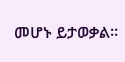መሆኑ ይታወቃል፡፡